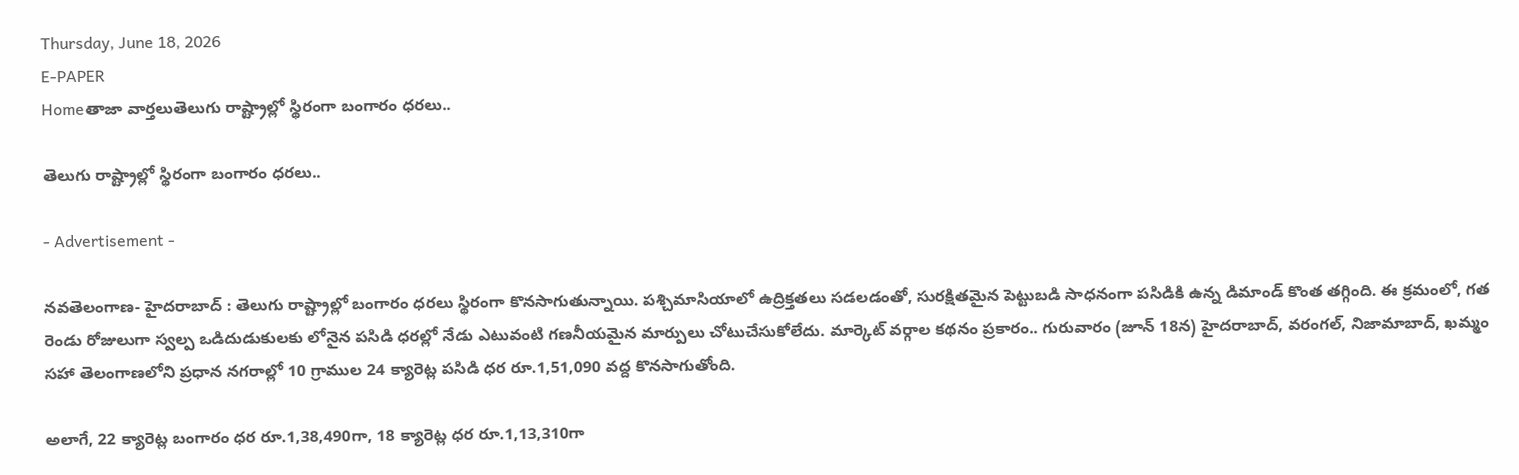Thursday, June 18, 2026
E-PAPER
Homeతాజా వార్తలుతెలుగు రాష్ట్రాల్లో స్థిరంగా బంగారం ధరలు..

తెలుగు రాష్ట్రాల్లో స్థిరంగా బంగారం ధరలు..

- Advertisement -

నవతెలంగాణ- హైదరాబాద్ : తెలుగు రాష్ట్రాల్లో బంగారం ధరలు స్థిరంగా కొనసాగుతున్నాయి. పశ్చిమాసియాలో ఉద్రిక్తతలు సడలడంతో, సురక్షితమైన పెట్టుబడి సాధనంగా పసిడికి ఉన్న డిమాండ్ కొంత తగ్గింది. ఈ క్రమంలో, గత రెండు రోజులుగా స్వల్ప ఒడిదుడుకులకు లోనైన పసిడి ధరల్లో నేడు ఎటువంటి గణనీయమైన మార్పులు చోటుచేసుకోలేదు. మార్కెట్ వర్గాల కథనం ప్రకారం.. గురువారం (జూన్ 18న) హైదరాబాద్, వరంగల్, నిజామాబాద్, ఖమ్మం సహా తెలంగాణలోని ప్రధాన నగరాల్లో 10 గ్రాముల 24 క్యారెట్ల పసిడి ధర రూ.1,51,090 వద్ద కొనసాగుతోంది.

అలాగే, 22 క్యారెట్ల బంగారం ధర రూ.1,38,490గా, 18 క్యారెట్ల ధర రూ.1,13,310గా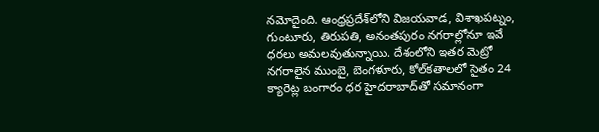నమోదైంది. ఆంధ్రప్రదేశ్‌లోని విజయవాడ, విశాఖపట్నం, గుంటూరు, తిరుపతి, అనంతపురం నగరాల్లోనూ ఇవే ధరలు అమలవుతున్నాయి. దేశంలోని ఇతర మెట్రో నగరాలైన ముంబై, బెంగళూరు, కోల్‌కతాలలో సైతం 24 క్యారెట్ల బంగారం ధర హైదరాబాద్‌తో సమానంగా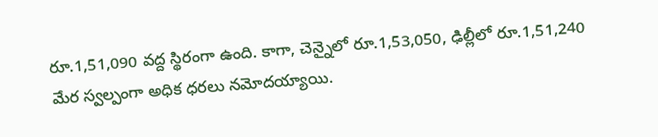రూ.1,51,090 వద్ద స్థిరంగా ఉంది. కాగా, చెన్నైలో రూ.1,53,050, ఢిల్లీలో రూ.1,51,240 మేర స్వల్పంగా అధిక ధరలు నమోదయ్యాయి.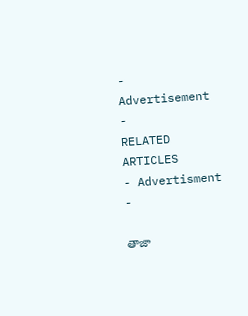- Advertisement -
RELATED ARTICLES
- Advertisment -

తాజా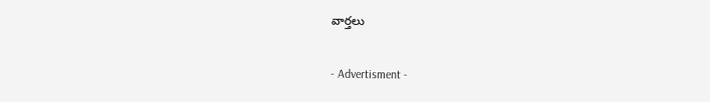వార్తలు

- Advertisment -